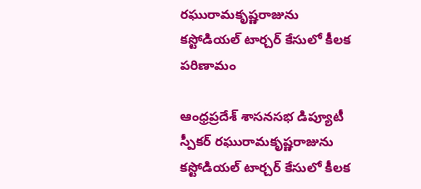రఘురామకృష్ణరాజును కస్టోడియల్ టార్చర్ కేసులో కీలక పరిణామం

ఆంధ్రప్రదేశ్ శాసనసభ డిప్యూటీ స్పీకర్ రఘురామకృష్ణరాజును కస్టోడియల్ టార్చర్ కేసులో కీలక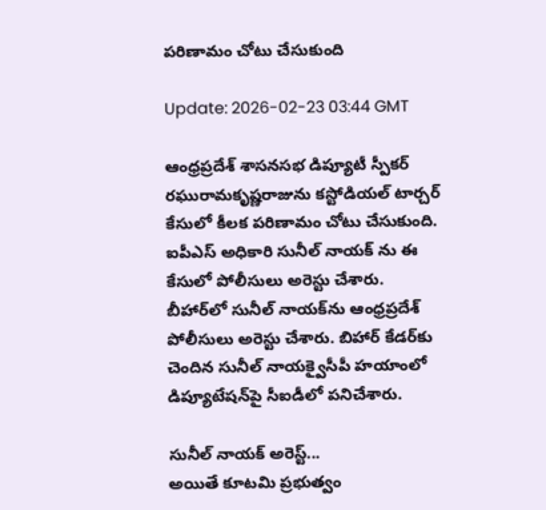పరిణామం చోటు చేసుకుంది

Update: 2026-02-23 03:44 GMT

ఆంధ్రప్రదేశ్ శాసనసభ డిప్యూటీ స్పీకర్ రఘురామకృష్ణరాజును కస్టోడియల్ టార్చర్ కేసులో కీలక పరిణామం చోటు చేసుకుంది. ఐపీఎస్ అధికారి సునీల్ నాయక్ ను ఈ కేసులో పోలీసులు అరెస్టు చేశారు. బీహార్‌లో సునీల్ నాయక్‌ను ఆంధ్రప్రదేశ్ పోలీసులు అరెస్టు చేశారు. బిహార్ కేడర్‌కు చెందిన సునీల్ నాయక్వైసీపీ హయాంలో డిప్యూటేషన్‌పై సీఐడీలో పనిచేశారు.

సునీల్ నాయక్ అరెస్ట్...
అయితే కూటమి ప్రభుత్వం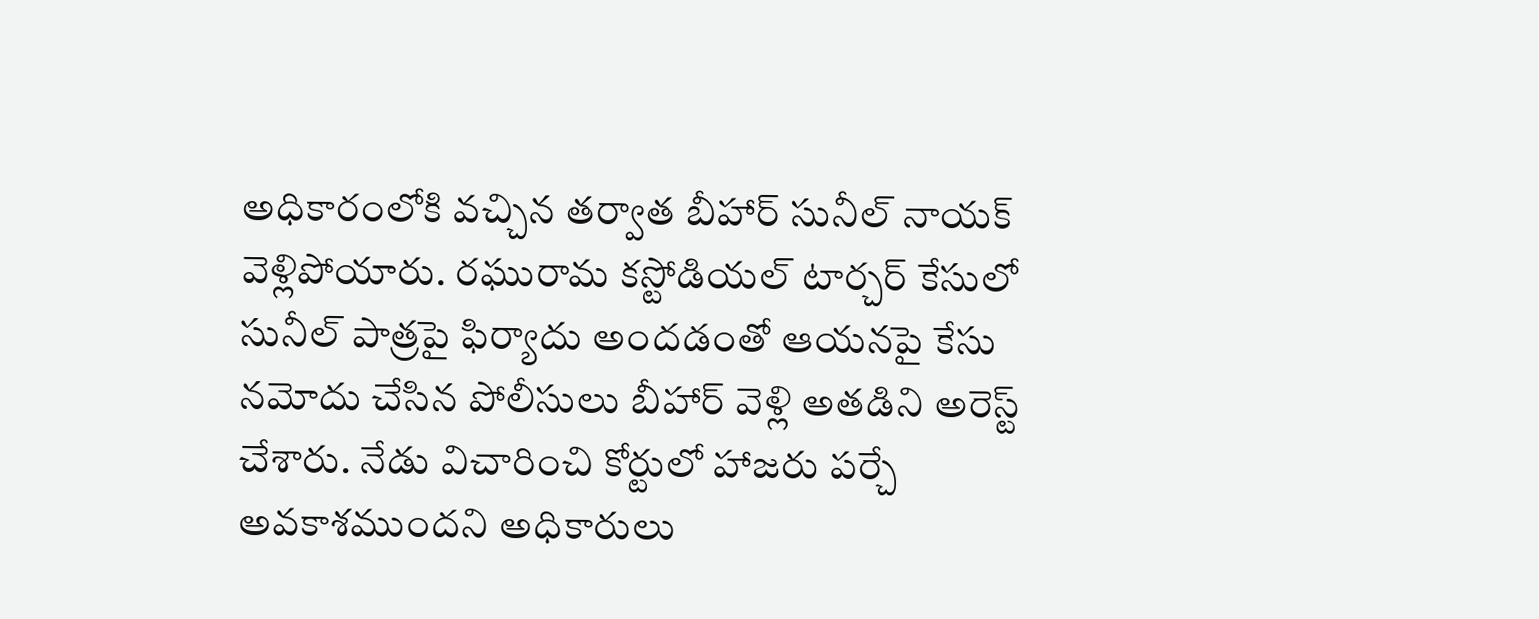అధికారంలోకి వచ్చిన తర్వాత బీహార్ సునీల్ నాయక్ వెళ్లిపోయారు. రఘురామ కస్టోడియల్ టార్చర్ కేసులో సునీల్ పాత్రపై ఫిర్యాదు అందడంతో ఆయనపై కేసు నమోదు చేసిన పోలీసులు బీహార్ వెళ్లి అతడిని అరెస్ట్ చేశారు. నేడు విచారించి కోర్టులో హాజరు పర్చే అవకాశముందని అధికారులు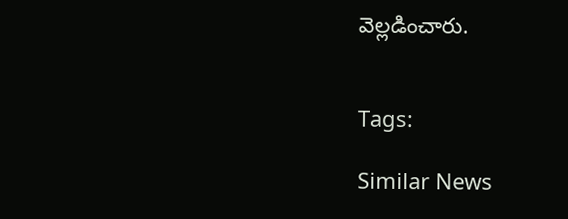వెల్లడించారు.


Tags:

Similar News